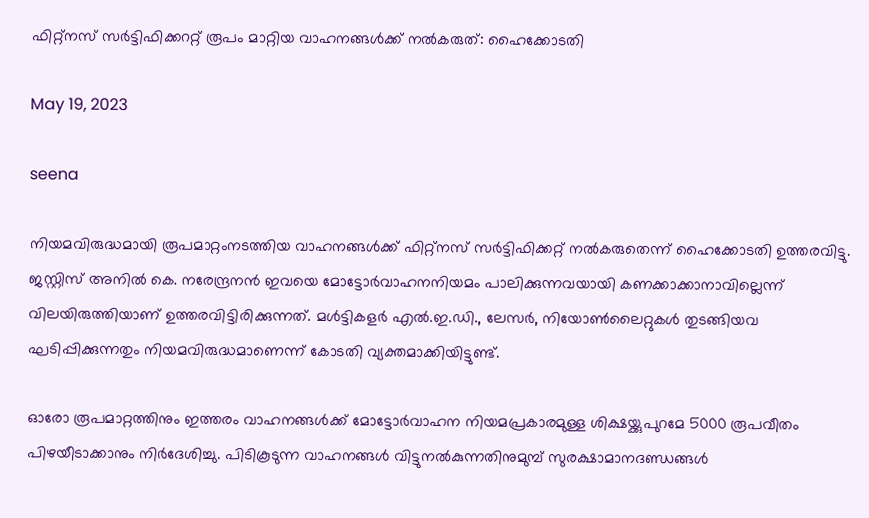ഫിറ്റ്‌നസ് സർട്ടിഫിക്കററ്റ് രൂപം മാറ്റിയ വാഹനങ്ങള്‍ക്ക് നല്‍കരുത്: ഹൈക്കോടതി

May 19, 2023

seena

നിയമവിരുദ്ധമായി രൂപമാറ്റംനടത്തിയ വാഹനങ്ങള്‍ക്ക് ഫിറ്റ്‌നസ് സര്‍ട്ടിഫിക്കറ്റ് നല്‍കരുതെന്ന് ഹൈക്കോടതി ഉത്തരവിട്ടു. ജസ്റ്റിസ് അനില്‍ കെ. നരേന്ദ്രനൻ ഇവയെ മോട്ടോര്‍വാഹനനിയമം പാലിക്കുന്നവയായി കണക്കാക്കാനാവില്ലെന്ന് വിലയിരുത്തിയാണ് ഉത്തരവിട്ടിരിക്കുന്നത്. മള്‍ട്ടികളര്‍ എല്‍.ഇ.ഡി., ലേസര്‍, നിയോണ്‍ലൈറ്റുകള്‍ തുടങ്ങിയവ ഘടിപ്പിക്കുന്നതും നിയമവിരുദ്ധമാണെന്ന് കോടതി വ്യക്തമാക്കിയിട്ടുണ്ട്.

ഓരോ രൂപമാറ്റത്തിനും ഇത്തരം വാഹനങ്ങള്‍ക്ക് മോട്ടോര്‍വാഹന നിയമപ്രകാരമുള്ള ശിക്ഷയ്ക്കുപുറമേ 5000 രൂപവീതം പിഴയീടാക്കാനും നിര്‍ദേശിച്ചു. പിടികൂടുന്ന വാഹനങ്ങള്‍ വിട്ടുനല്‍കുന്നതിനുമുമ്പ് സുരക്ഷാമാനദണ്ഡങ്ങള്‍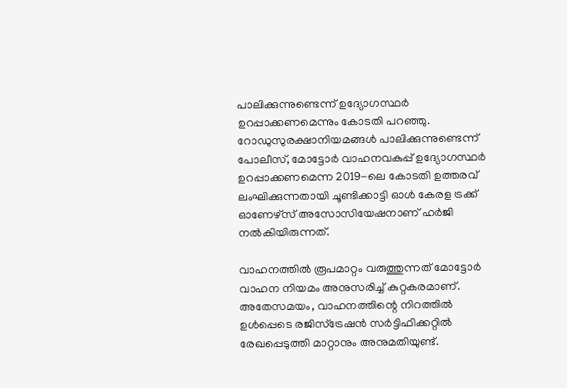പാലിക്കുന്നുണ്ടെന്ന് ഉദ്യോഗസ്ഥര്‍ ഉറപ്പാക്കണമെന്നും കോടതി പറഞ്ഞു. റോഡുസുരക്ഷാനിയമങ്ങള്‍ പാലിക്കുന്നുണ്ടെന്ന് പോലീസ്, മോട്ടോര്‍ വാഹനവകുപ്പ് ഉദ്യോഗസ്ഥര്‍ ഉറപ്പാക്കണമെന്ന 2019-ലെ കോടതി ഉത്തരവ് ലംഘിക്കുന്നതായി ചൂണ്ടിക്കാട്ടി ഓള്‍ കേരള ട്രക്ക് ഓണേഴ്‌സ് അസോസിയേഷനാണ് ഹര്‍ജി നല്‍കിയിരുന്നത്.

വാഹനത്തില്‍ രൂപമാറ്റം വരുത്തുന്നത് മോട്ടോര്‍ വാഹന നിയമം അനുസരിച്ച്‌ കുറ്റകരമാണ്. അതേസമയം, വാഹനത്തിന്റെ നിറത്തില്‍ ഉള്‍പ്പെടെ രജിസ്‌ട്രേഷന്‍ സര്‍ട്ടിഫിക്കറ്റില്‍ രേഖപ്പെടുത്തി മാറ്റാനും അനുമതിയുണ്ട്.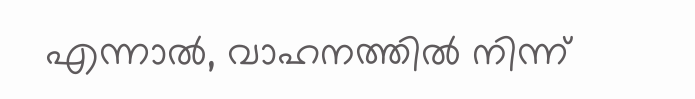എന്നാല്‍, വാഹനത്തില്‍ നിന്ന്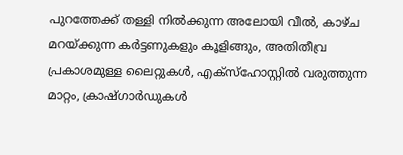പുറത്തേക്ക് തള്ളി നില്‍ക്കുന്ന അലോയി വീല്‍, കാഴ്ച മറയ്ക്കുന്ന കര്‍ട്ടണുകളും കൂളിങ്ങും, അതിതീവ്ര പ്രകാശമുള്ള ലൈറ്റുകള്‍, എക്‌സ്‌ഹോസ്റ്റില്‍ വരുത്തുന്ന മാറ്റം, ക്രാഷ്ഗാര്‍ഡുകള്‍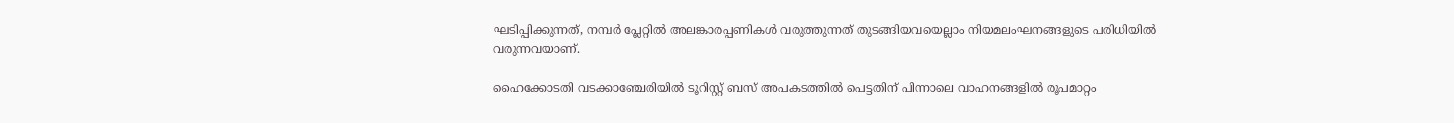ഘടിപ്പിക്കുന്നത്, നമ്പര്‍ പ്ലേറ്റില്‍ അലങ്കാരപ്പണികള്‍ വരുത്തുന്നത് തുടങ്ങിയവയെല്ലാം നിയമലംഘനങ്ങളുടെ പരിധിയില്‍ വരുന്നവയാണ്.

ഹൈക്കോടതി വടക്കാഞ്ചേരിയില്‍ ടൂറിസ്റ്റ് ബസ് അപകടത്തില്‍ പെട്ടതിന് പിന്നാലെ വാഹനങ്ങളില്‍ രൂപമാറ്റം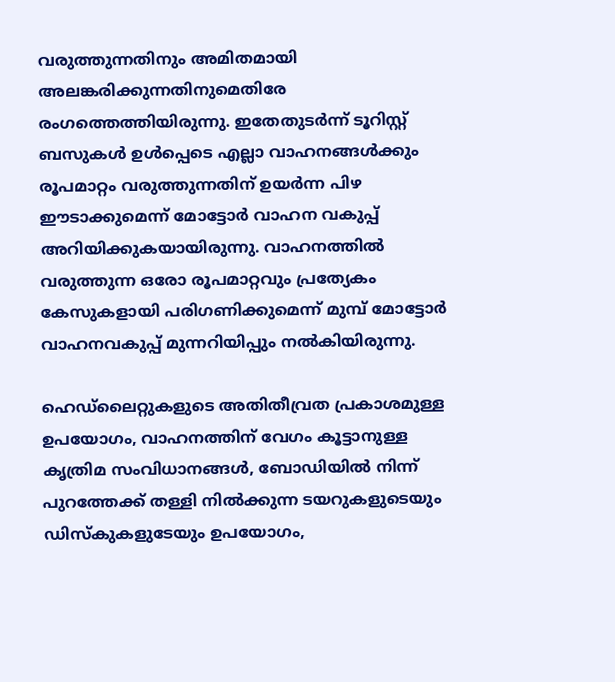വരുത്തുന്നതിനും അമിതമായി അലങ്കരിക്കുന്നതിനുമെതിരേ രംഗത്തെത്തിയിരുന്നു. ഇതേതുടര്‍ന്ന് ടൂറിസ്റ്റ് ബസുകള്‍ ഉള്‍പ്പെടെ എല്ലാ വാഹനങ്ങള്‍ക്കും രൂപമാറ്റം വരുത്തുന്നതിന് ഉയര്‍ന്ന പിഴ ഈടാക്കുമെന്ന് മോട്ടോര്‍ വാഹന വകുപ്പ് അറിയിക്കുകയായിരുന്നു. വാഹനത്തില്‍ വരുത്തുന്ന ഒരോ രൂപമാറ്റവും പ്രത്യേകം കേസുകളായി പരിഗണിക്കുമെന്ന് മുമ്പ് മോട്ടോര്‍ വാഹനവകുപ്പ് മുന്നറിയിപ്പും നല്‍കിയിരുന്നു.

ഹെഡ്‌ലൈറ്റുകളുടെ അതിതീവ്രത പ്രകാശമുള്ള ഉപയോഗം, വാഹനത്തിന് വേഗം കൂട്ടാനുള്ള കൃത്രിമ സംവിധാനങ്ങള്‍, ബോഡിയില്‍ നിന്ന് പുറത്തേക്ക് തള്ളി നില്‍ക്കുന്ന ടയറുകളുടെയും ഡിസ്‌കുകളുടേയും ഉപയോഗം,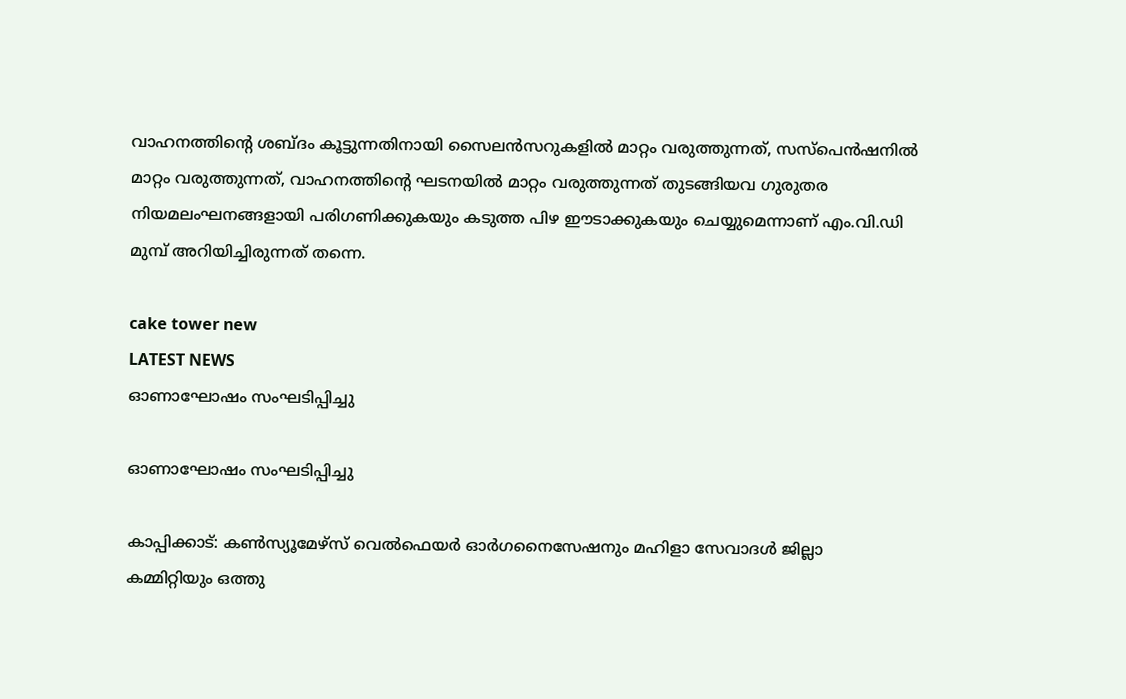വാഹനത്തിന്റെ ശബ്ദം കൂട്ടുന്നതിനായി സൈലന്‍സറുകളില്‍ മാറ്റം വരുത്തുന്നത്, സസ്‌പെന്‍ഷനില്‍ മാറ്റം വരുത്തുന്നത്, വാഹനത്തിന്റെ ഘടനയില്‍ മാറ്റം വരുത്തുന്നത് തുടങ്ങിയവ ഗുരുതര നിയമലംഘനങ്ങളായി പരിഗണിക്കുകയും കടുത്ത പിഴ ഈടാക്കുകയും ചെയ്യുമെന്നാണ് എം.വി.ഡി മുമ്പ് അറിയിച്ചിരുന്നത് തന്നെ.

cake tower new
LATEST NEWS
ഓണാഘോഷം സംഘടിപ്പിച്ചു

ഓണാഘോഷം സംഘടിപ്പിച്ചു

കാപ്പിക്കാട്: കൺസ്യൂമേഴ്സ് വെൽഫെയർ ഓർഗനൈസേഷനും മഹിളാ സേവാദൾ ജില്ലാ കമ്മിറ്റിയും ഒത്തു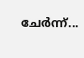ചേർന്ന്...